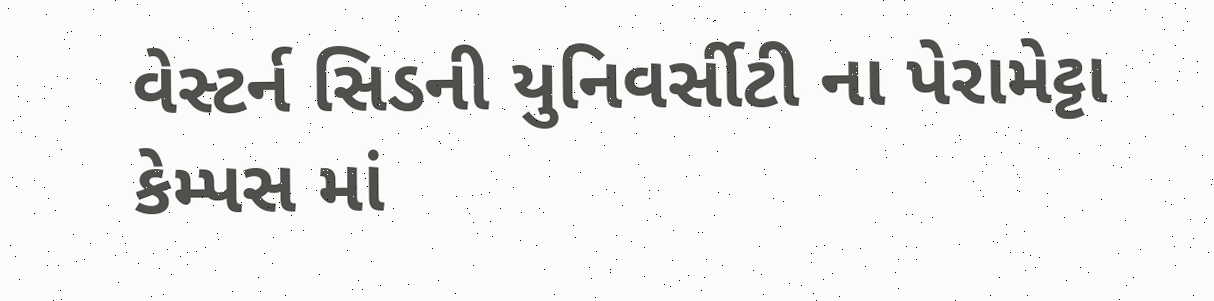વેસ્ટર્ન સિડની યુનિવર્સીટી ના પેરામેટ્ટા કેમ્પસ માં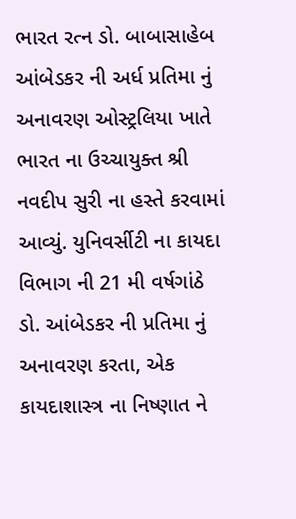ભારત રત્ન ડો. બાબાસાહેબ આંબેડકર ની અર્ધ પ્રતિમા નું અનાવરણ ઓસ્ટ્રલિયા ખાતે ભારત ના ઉચ્ચાયુક્ત શ્રી નવદીપ સુરી ના હસ્તે કરવામાં આવ્યું. યુનિવર્સીટી ના કાયદા વિભાગ ની 21 મી વર્ષગાંઠે ડો. આંબેડકર ની પ્રતિમા નું અનાવરણ કરતા, એક કાયદાશાસ્ત્ર ના નિષ્ણાત ને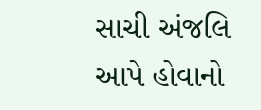સાચી અંજલિ આપે હોવાનો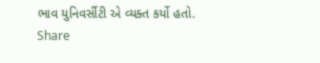ભાવ યુનિવર્સીટી એ વ્યક્ત કર્યો હતો.
Share